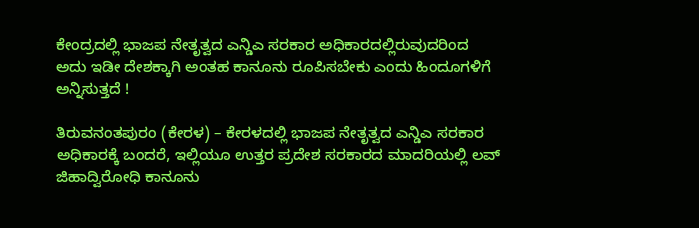ಕೇಂದ್ರದಲ್ಲಿ ಭಾಜಪ ನೇತೃತ್ವದ ಎನ್ಡಿಎ ಸರಕಾರ ಅಧಿಕಾರದಲ್ಲಿರುವುದರಿಂದ ಅದು ಇಡೀ ದೇಶಕ್ಕಾಗಿ ಅಂತಹ ಕಾನೂನು ರೂಪಿಸಬೇಕು ಎಂದು ಹಿಂದೂಗಳಿಗೆ ಅನ್ನಿಸುತ್ತದೆ !

ತಿರುವನಂತಪುರಂ (ಕೇರಳ) – ಕೇರಳದಲ್ಲಿ ಭಾಜಪ ನೇತೃತ್ವದ ಎನ್ಡಿಎ ಸರಕಾರ ಅಧಿಕಾರಕ್ಕೆ ಬಂದರೆ, ಇಲ್ಲಿಯೂ ಉತ್ತರ ಪ್ರದೇಶ ಸರಕಾರದ ಮಾದರಿಯಲ್ಲಿ ಲವ್ ಜಿಹಾದ್ವಿರೋಧಿ ಕಾನೂನು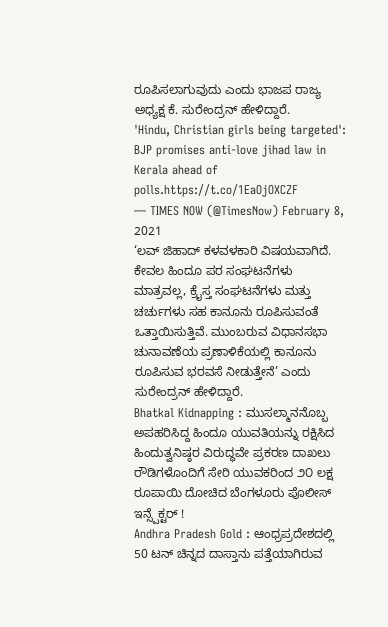ರೂಪಿಸಲಾಗುವುದು ಎಂದು ಭಾಜಪ ರಾಜ್ಯ ಅಧ್ಯಕ್ಷ ಕೆ. ಸುರೇಂದ್ರನ್ ಹೇಳಿದ್ದಾರೆ.
'Hindu, Christian girls being targeted': BJP promises anti-love jihad law in Kerala ahead of polls.https://t.co/1EaOjOXCZF
— TIMES NOW (@TimesNow) February 8, 2021
‘ಲವ್ ಜಿಹಾದ್ ಕಳವಳಕಾರಿ ವಿಷಯವಾಗಿದೆ. ಕೇವಲ ಹಿಂದೂ ಪರ ಸಂಘಟನೆಗಳು ಮಾತ್ರವಲ್ಲ, ಕ್ರೈಸ್ತ ಸಂಘಟನೆಗಳು ಮತ್ತು ಚರ್ಚುಗಳು ಸಹ ಕಾನೂನು ರೂಪಿಸುವಂತೆ ಒತ್ತಾಯಿಸುತ್ತಿವೆ. ಮುಂಬರುವ ವಿಧಾನಸಭಾ ಚುನಾವಣೆಯ ಪ್ರಣಾಳಿಕೆಯಲ್ಲಿ ಕಾನೂನು ರೂಪಿಸುವ ಭರವಸೆ ನೀಡುತ್ತೇನೆ’ ಎಂದು ಸುರೇಂದ್ರನ್ ಹೇಳಿದ್ದಾರೆ.
Bhatkal Kidnapping : ಮುಸಲ್ಮಾನನೊಬ್ಬ ಅಪಹರಿಸಿದ್ದ ಹಿಂದೂ ಯುವತಿಯನ್ನು ರಕ್ಷಿಸಿದ ಹಿಂದುತ್ವನಿಷ್ಠರ ವಿರುದ್ಧವೇ ಪ್ರಕರಣ ದಾಖಲು
ರೌಡಿಗಳೊಂದಿಗೆ ಸೇರಿ ಯುವಕರಿಂದ ೨೦ ಲಕ್ಷ ರೂಪಾಯಿ ದೋಚಿದ ಬೆಂಗಳೂರು ಪೊಲೀಸ್ ಇನ್ಸ್ಪೆಕ್ಟರ್ !
Andhra Pradesh Gold : ಆಂಧ್ರಪ್ರದೇಶದಲ್ಲಿ 50 ಟನ್ ಚಿನ್ನದ ದಾಸ್ತಾನು ಪತ್ತೆಯಾಗಿರುವ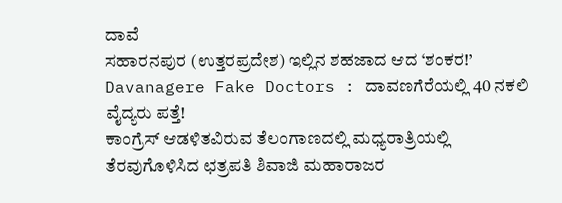ದಾವೆ
ಸಹಾರನಪುರ (ಉತ್ತರಪ್ರದೇಶ) ಇಲ್ಲಿನ ಶಹಜಾದ ಆದ ‘ಶಂಕರ!’
Davanagere Fake Doctors : ದಾವಣಗೆರೆಯಲ್ಲಿ 40 ನಕಲಿ ವೈದ್ಯರು ಪತ್ತೆ!
ಕಾಂಗ್ರೆಸ್ ಆಡಳಿತವಿರುವ ತೆಲಂಗಾಣದಲ್ಲಿ ಮಧ್ಯರಾತ್ರಿಯಲ್ಲಿ ತೆರವುಗೊಳಿಸಿದ ಛತ್ರಪತಿ ಶಿವಾಜಿ ಮಹಾರಾಜರ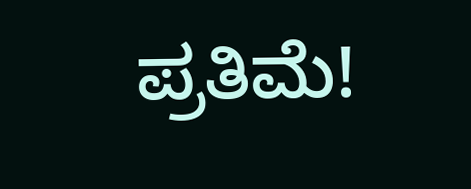ಪ್ರತಿಮೆ!